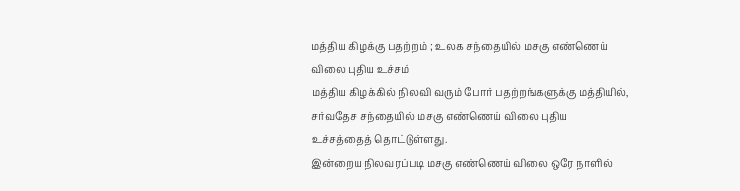மத்திய கிழக்கு பதற்றம் ; உலக சந்தையில் மசகு எண்ணெய் விலை புதிய உச்சம்
மத்திய கிழக்கில் நிலவி வரும் போர் பதற்றங்களுக்கு மத்தியில், சர்வதேச சந்தையில் மசகு எண்ணெய் விலை புதிய உச்சத்தைத் தொட்டுள்ளது.
இன்றைய நிலவரப்படி மசகு எண்ணெய் விலை ஒரே நாளில்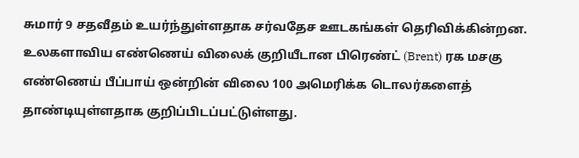சுமார் 9 சதவீதம் உயர்ந்துள்ளதாக சர்வதேச ஊடகங்கள் தெரிவிக்கின்றன.
உலகளாவிய எண்ணெய் விலைக் குறியீடான பிரெண்ட் (Brent) ரக மசகு எண்ணெய் பீப்பாய் ஒன்றின் விலை 100 அமெரிக்க டொலர்களைத் தாண்டியுள்ளதாக குறிப்பிடப்பட்டுள்ளது.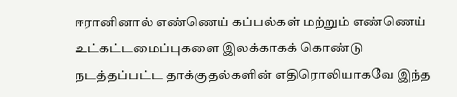ஈரானினால் எண்ணெய் கப்பல்கள் மற்றும் எண்ணெய் உட்கட்டமைப்புகளை இலக்காகக் கொண்டு நடத்தப்பட்ட தாக்குதல்களின் எதிரொலியாகவே இந்த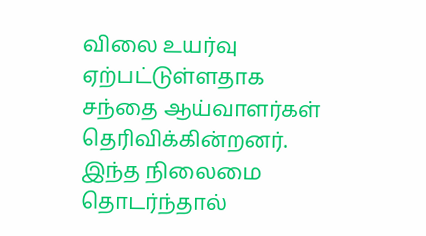விலை உயர்வு ஏற்பட்டுள்ளதாக சந்தை ஆய்வாளர்கள் தெரிவிக்கின்றனர்.
இந்த நிலைமை தொடர்ந்தால்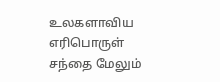உலகளாவிய எரிபொருள் சந்தை மேலும்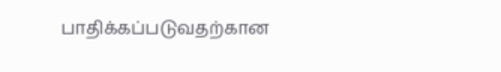பாதிக்கப்படுவதற்கான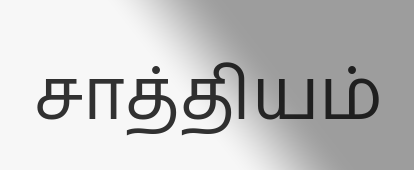சாத்தியம்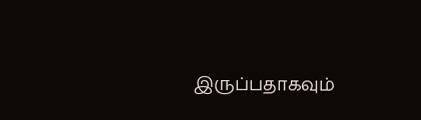இருப்பதாகவும்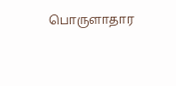பொருளாதார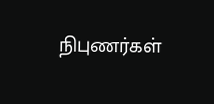நிபுணர்கள்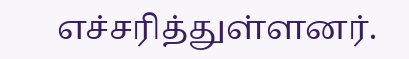எச்சரித்துள்ளனர்.